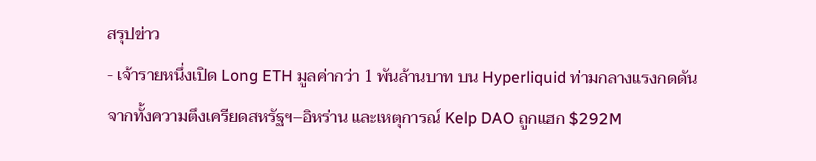สรุปข่าว
- เจ้ารายหนึ่งเปิด Long ETH มูลค่ากว่า 1 พันล้านบาท บน Hyperliquid ท่ามกลางแรงกดดันจากทั้งความตึงเครียดสหรัฐฯ–อิหร่าน และเหตุการณ์ Kelp DAO ถูกแฮก $292M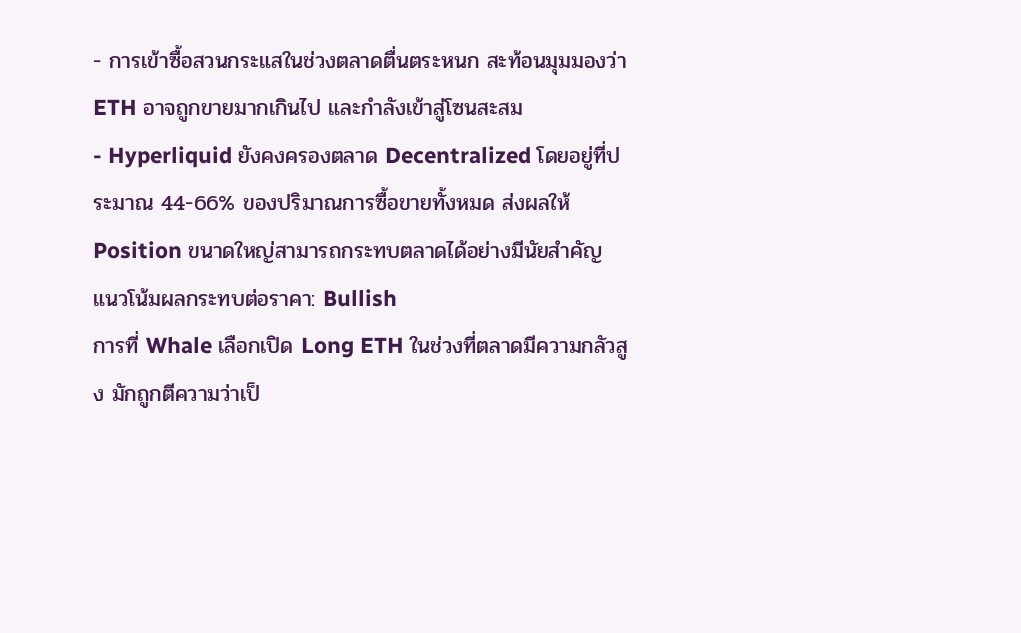- การเข้าซื้อสวนกระแสในช่วงตลาดตื่นตระหนก สะท้อนมุมมองว่า ETH อาจถูกขายมากเกินไป และกำลังเข้าสู่โซนสะสม
- Hyperliquid ยังคงครองตลาด Decentralized โดยอยู่ที่ประมาณ 44-66% ของปริมาณการซื้อขายทั้งหมด ส่งผลให้ Position ขนาดใหญ่สามารถกระทบตลาดได้อย่างมีนัยสำคัญ
แนวโน้มผลกระทบต่อราคา: Bullish
การที่ Whale เลือกเปิด Long ETH ในช่วงที่ตลาดมีความกลัวสูง มักถูกตีความว่าเป็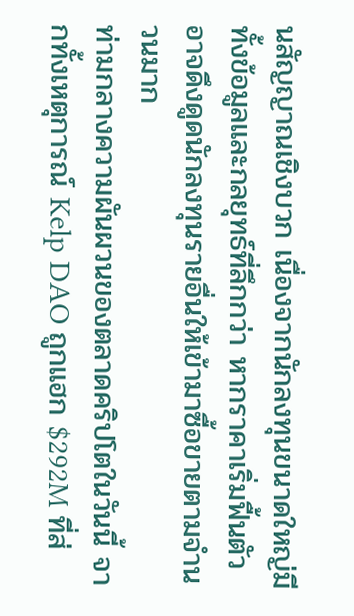นสัญญาณเชิงบวก เนื่องจากนักลงทุนขนาดใหญ่มีทั้งข้อมูลและกลยุทธ์ที่ลึกกว่า หากราคาเริ่มฟื้นตัว อาจดึงดูดนักลงทุนรายอื่นให้เข้ามาซื้อขายตามจำนวนมาก
ท่ามกลางความผันผวนของตลาดคริปโตในวันนี้ จากทั้งเหตุการณ์ Kelp DAO ถูกแฮก $292M ที่ส่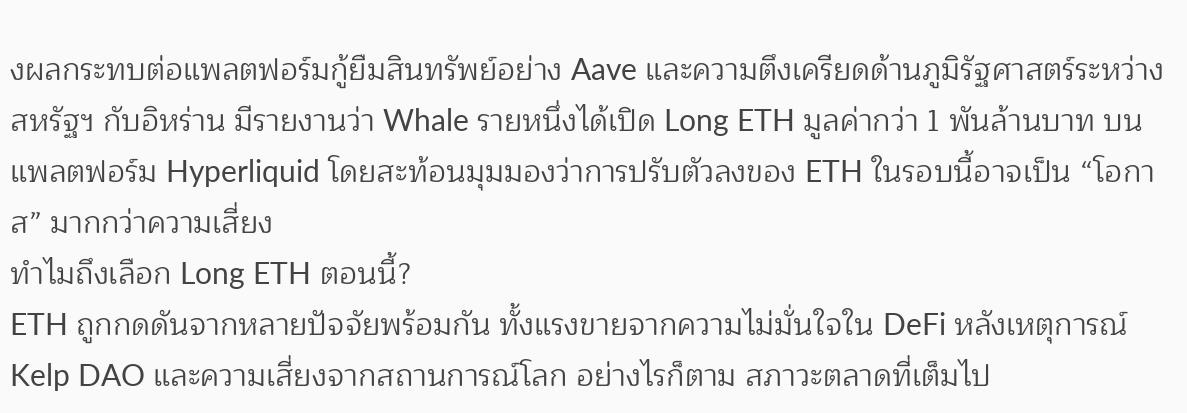งผลกระทบต่อแพลตฟอร์มกู้ยืมสินทรัพย์อย่าง Aave และความตึงเครียดด้านภูมิรัฐศาสตร์ระหว่างสหรัฐฯ กับอิหร่าน มีรายงานว่า Whale รายหนึ่งได้เปิด Long ETH มูลค่ากว่า 1 พันล้านบาท บนแพลตฟอร์ม Hyperliquid โดยสะท้อนมุมมองว่าการปรับตัวลงของ ETH ในรอบนี้อาจเป็น “โอกาส” มากกว่าความเสี่ยง
ทำไมถึงเลือก Long ETH ตอนนี้?
ETH ถูกกดดันจากหลายปัจจัยพร้อมกัน ทั้งแรงขายจากความไม่มั่นใจใน DeFi หลังเหตุการณ์ Kelp DAO และความเสี่ยงจากสถานการณ์โลก อย่างไรก็ตาม สภาวะตลาดที่เต็มไป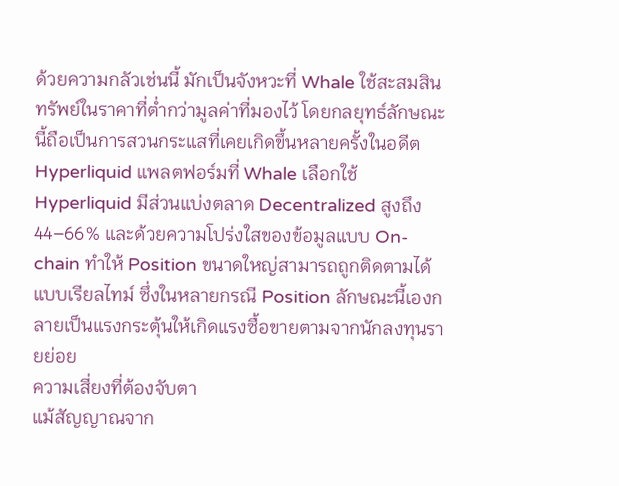ด้วยความกลัวเช่นนี้ มักเป็นจังหวะที่ Whale ใช้สะสมสินทรัพย์ในราคาที่ต่ำกว่ามูลค่าที่มองไว้ โดยกลยุทธ์ลักษณะนี้ถือเป็นการสวนกระแสที่เคยเกิดขึ้นหลายครั้งในอดีต
Hyperliquid แพลตฟอร์มที่ Whale เลือกใช้
Hyperliquid มีส่วนแบ่งตลาด Decentralized สูงถึง 44–66% และด้วยความโปร่งใสของข้อมูลแบบ On-chain ทำให้ Position ขนาดใหญ่สามารถถูกติดตามได้แบบเรียลไทม์ ซึ่งในหลายกรณี Position ลักษณะนี้เองกลายเป็นแรงกระตุ้นให้เกิดแรงซื้อขายตามจากนักลงทุนรายย่อย
ความเสี่ยงที่ต้องจับตา
แม้สัญญาณจาก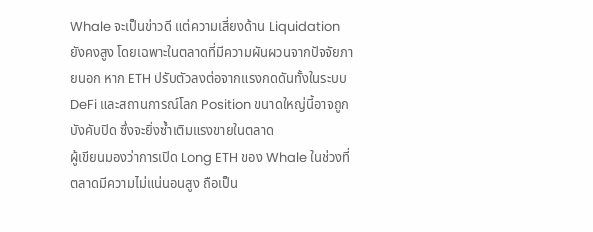Whale จะเป็นข่าวดี แต่ความเสี่ยงด้าน Liquidation ยังคงสูง โดยเฉพาะในตลาดที่มีความผันผวนจากปัจจัยภายนอก หาก ETH ปรับตัวลงต่อจากแรงกดดันทั้งในระบบ DeFi และสถานการณ์โลก Position ขนาดใหญ่นี้อาจถูกบังคับปิด ซึ่งจะยิ่งซ้ำเติมแรงขายในตลาด
ผู้เขียนมองว่าการเปิด Long ETH ของ Whale ในช่วงที่ตลาดมีความไม่แน่นอนสูง ถือเป็น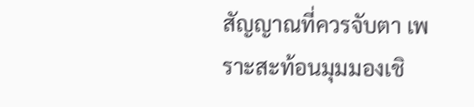สัญญาณที่ควรจับตา เพราะสะท้อนมุมมองเชิ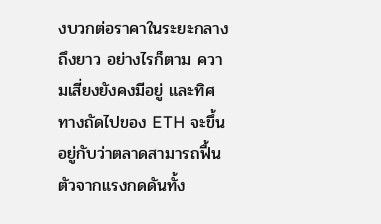งบวกต่อราคาในระยะกลางถึงยาว อย่างไรก็ตาม ความเสี่ยงยังคงมีอยู่ และทิศทางถัดไปของ ETH จะขึ้นอยู่กับว่าตลาดสามารถฟื้นตัวจากแรงกดดันทั้ง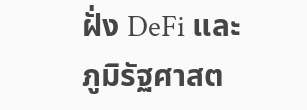ฝั่ง DeFi และภูมิรัฐศาสต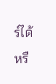ร์ได้หรื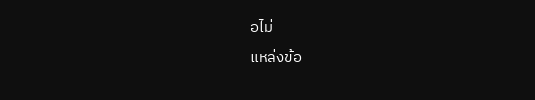อไม่
แหล่งข้อ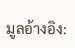มูลอ้างอิง: